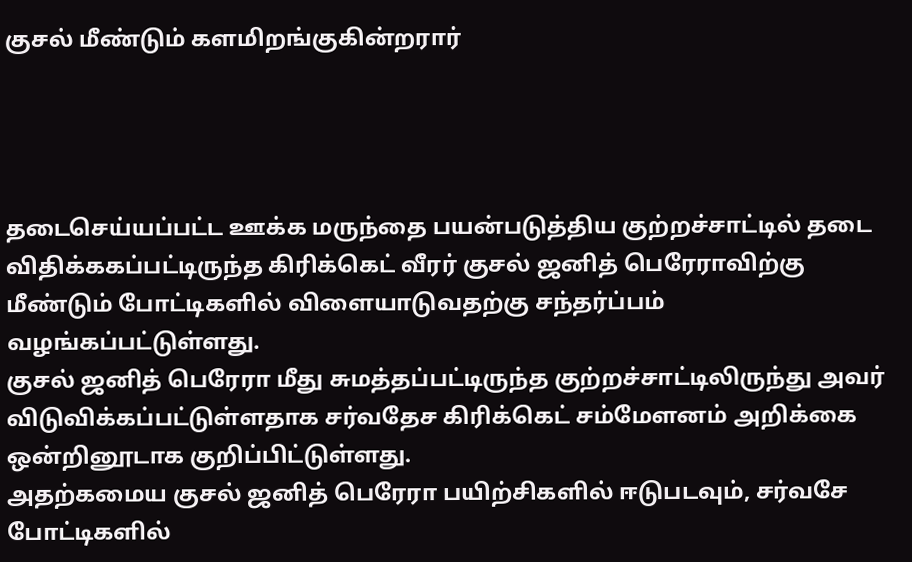குசல் மீண்டும் களமிறங்குகின்றரார்




தடைசெய்யப்பட்ட ஊக்க மருந்தை பயன்படுத்திய குற்றச்சாட்டில் தடை விதிக்ககப்பட்டிருந்த கிரிக்கெட் வீரர் குசல் ஜனித் பெரேராவிற்கு மீண்டும் போட்டிகளில் விளையாடுவதற்கு சந்தர்ப்பம் வழங்கப்பட்டுள்ளது.
குசல் ஜனித் பெரேரா மீது சுமத்தப்பட்டிருந்த குற்றச்சாட்டிலிருந்து அவர் விடுவிக்கப்பட்டுள்ளதாக சர்வதேச கிரிக்கெட் சம்மேளனம் அறிக்கை ஒன்றினூடாக குறிப்பிட்டுள்ளது.
அதற்கமைய குசல் ஜனித் பெரேரா பயிற்சிகளில் ஈடுபடவும், சர்வசே போட்டிகளில்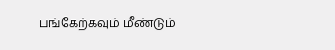பங்கேற்கவும் மீண்டும்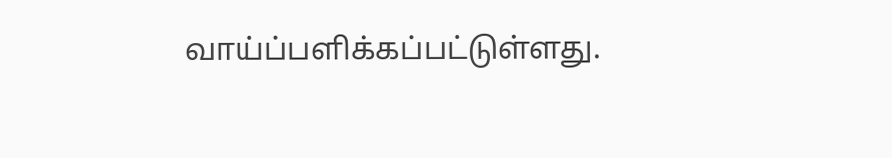வாய்ப்பளிக்கப்பட்டுள்ளது.